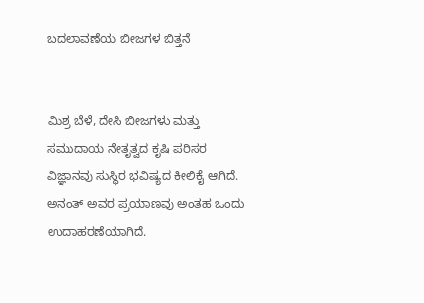ಬದಲಾವಣೆಯ ಬೀಜಗಳ ಬಿತ್ತನೆ


ಮಿಶ್ರ ಬೆಳೆ, ದೇಸಿ ಬೀಜಗಳು ಮತ್ತು ಸಮುದಾಯ ನೇತೃತ್ವದ ಕೃಷಿ ಪರಿಸರ ವಿಜ್ಞಾನವು ಸುಸ್ಥಿರ ಭವಿಷ್ಯದ ಕೀಲಿಕೈ ಆಗಿದೆ. ಅನಂತ್‌ ಅವರ ಪ್ರಯಾಣವು ಅಂತಹ ಒಂದು ಉದಾಹರಣೆಯಾಗಿದೆ.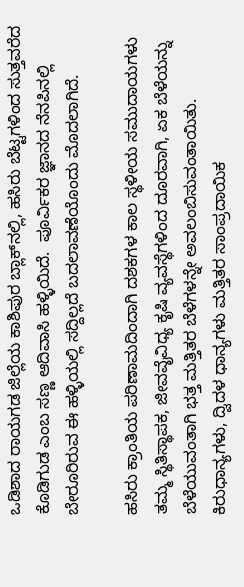ಒಡಿಶಾದ ರಾಯಗಡ ಜಿಲ್ಲೆಯ ಕಾಶಿಪುರ ಬ್ಲಾಕ್‌ನಲ್ಲಿ, ಹಸಿರು ಬೆಟ್ಟಗಳಿಂದ ಸುತ್ತವರೆದ ಕೊಡಿಗುಡ ಎಂಬ ಸಣ್ಣ ಆದಿವಾಸಿ ಹಳ್ಳಿಯಿದೆ.  ಪೂರ್ವಿಕರ ಜ್ಞಾನದ ನೆನಪಿನಲ್ಲಿ ಬೇರೂರಿರುವ ಈ ಹಳ್ಳಿಯಲ್ಲಿ ಸದ್ದಿಲ್ಲದೆ ಬದಲಾವಣೆಯೊಂದು ಮೊದಲಾಗಿದೆ.

ಹಸಿರು ಕ್ರಾಂತಿಯ ಪರಿಣಾಮದಿಂದಾಗಿ ದಶಕಗಳ ಕಾಲ ಸ್ಥಳೀಯ ಸಮುದಾಯಗಳು ತಮ್ಮ ಸ್ಥಿತಿಸ್ಥಾಪಕ, ಜೀವವೈವಿಧ್ಯ ಕೃಷಿ ವ್ಯವಸ್ಥೆಗಳಿಂದ ದೂರವಾಗಿ, ಏಕ ಬೆಳೆಯನ್ನು ಬೆಳೆಯುವಂತಾಗಿ ಭತ್ತ ಮತ್ತಿತರ ಬೆಳೆಗಳನ್ನೇ ಅವಲಂಬಿಸುವಂತಾಯಿತು. ಕಿರುಧಾನ್ಯಗಳು, ದ್ವಿದಳ ಧಾನ್ಯಗಳು ಮತ್ತಿತರ ಸಾಂಪ್ರದಾಯಿಕ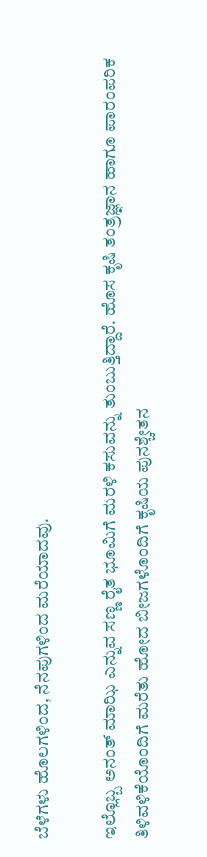ಬೆಳೆಗಳು ಹೊಲಗಳಿಂದ, ನೆನಪುಗಳಿಂದ ಮರೆಯಾದವು.

ಇಲ್ಲೊಬ್ಬ ಅನಂತ್‌ ಮಾಝಿ ಎನ್ನುವ ಸಣ್ಣ ರೈತ ಭೂಮಿಗೆ ಮರಳಿ ಕಸುವನ್ನು ತುಂಬುತ್ತಿದ್ದಾರೆ. ಹೊಸ ಕೃಷಿ ತಂತ್ರಜ್ಞಾನ ಹಾಗೂ ಪಾರಂಪರಿಕ ತಿಳಿವಳಿಕೆಯೊಂದಿಗೆ ಮರೆತು ಹೋದ ಬೀಜಗಳೊಂದಿಗೆ ಕೃಷಿಯ ಪುನಶ್ಚೇತನ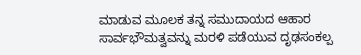ಮಾಡುವ ಮೂಲಕ ತನ್ನ ಸಮುದಾಯದ ಆಹಾರ ಸಾರ್ವಭೌಮತ್ವವನ್ನು ಮರಳಿ ಪಡೆಯುವ ದೃಢಸಂಕಲ್ಪ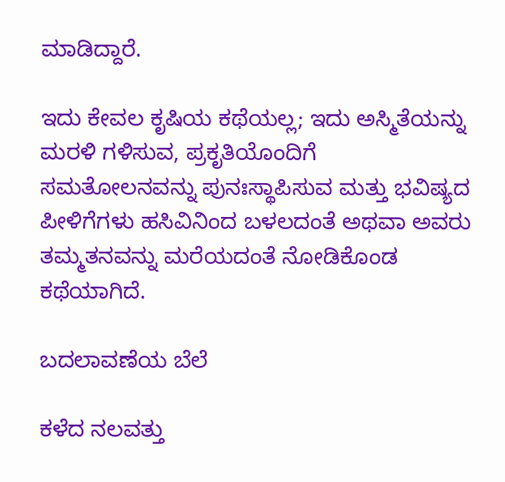ಮಾಡಿದ್ದಾರೆ.

ಇದು ಕೇವಲ ಕೃಷಿಯ ಕಥೆಯಲ್ಲ; ಇದು ಅಸ್ಮಿತೆಯನ್ನು ಮರಳಿ ಗಳಿಸುವ, ಪ್ರಕೃತಿಯೊಂದಿಗೆ ಸಮತೋಲನವನ್ನು ಪುನಃಸ್ಥಾಪಿಸುವ ಮತ್ತು ಭವಿಷ್ಯದ ಪೀಳಿಗೆಗಳು ಹಸಿವಿನಿಂದ ಬಳಲದಂತೆ ಅಥವಾ ಅವರು ತಮ್ಮತನವನ್ನು ಮರೆಯದಂತೆ ನೋಡಿಕೊಂಡ ಕಥೆಯಾಗಿದೆ.

ಬದಲಾವಣೆಯ ಬೆಲೆ

ಕಳೆದ ನಲವತ್ತು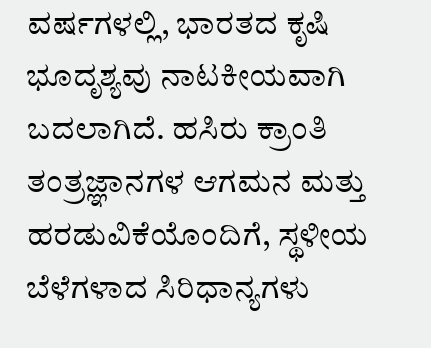ವರ್ಷಗಳಲ್ಲಿ, ಭಾರತದ ಕೃಷಿ ಭೂದೃಶ್ಯವು ನಾಟಕೀಯವಾಗಿ ಬದಲಾಗಿದೆ. ಹಸಿರು ಕ್ರಾಂತಿ ತಂತ್ರಜ್ಞಾನಗಳ ಆಗಮನ ಮತ್ತು ಹರಡುವಿಕೆಯೊಂದಿಗೆ, ಸ್ಥಳೀಯ ಬೆಳೆಗಳಾದ ಸಿರಿಧಾನ್ಯಗಳು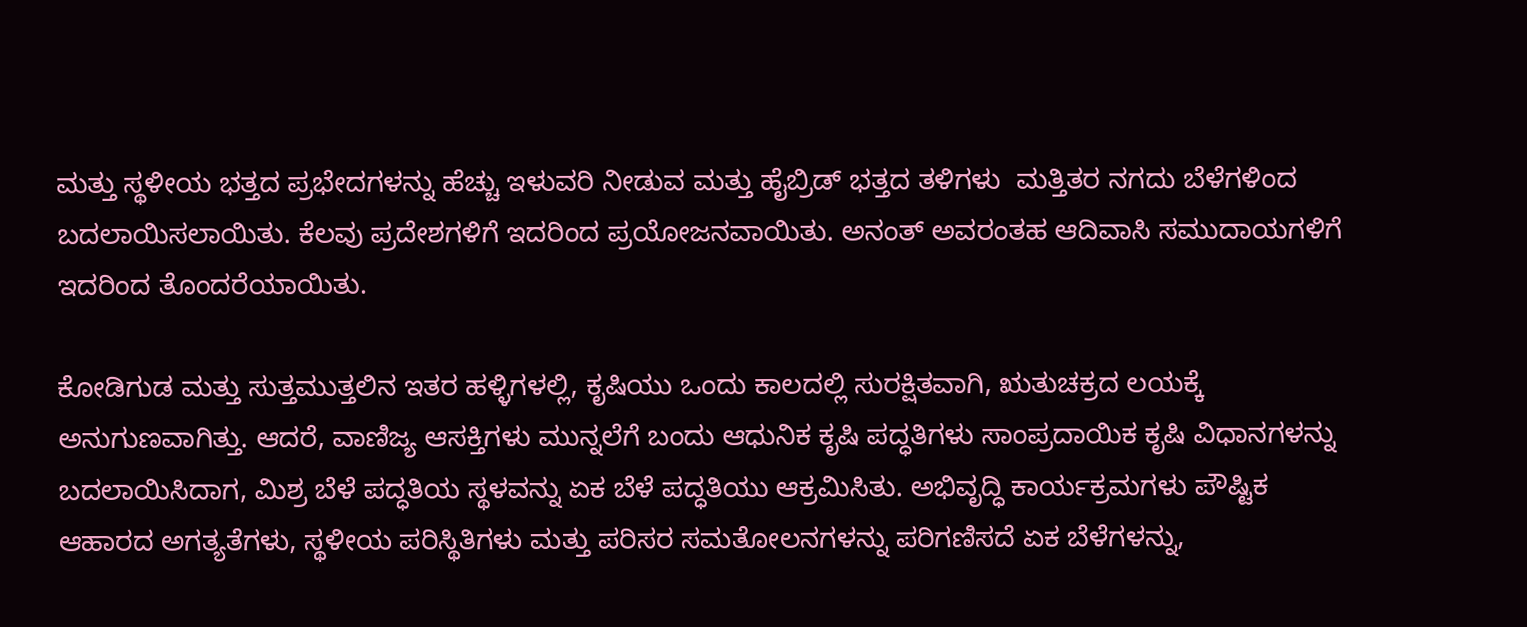ಮತ್ತು ಸ್ಥಳೀಯ ಭತ್ತದ ಪ್ರಭೇದಗಳನ್ನು ಹೆಚ್ಚು ಇಳುವರಿ ನೀಡುವ ಮತ್ತು ಹೈಬ್ರಿಡ್ ಭತ್ತದ ತಳಿಗಳು  ಮತ್ತಿತರ ನಗದು ಬೆಳೆಗಳಿಂದ ಬದಲಾಯಿಸಲಾಯಿತು. ಕೆಲವು ಪ್ರದೇಶಗಳಿಗೆ ಇದರಿಂದ ಪ್ರಯೋಜನವಾಯಿತು. ಅನಂತ್‌ ಅವರಂತಹ ಆದಿವಾಸಿ ಸಮುದಾಯಗಳಿಗೆ ಇದರಿಂದ ತೊಂದರೆಯಾಯಿತು.

ಕೋಡಿಗುಡ ಮತ್ತು ಸುತ್ತಮುತ್ತಲಿನ ಇತರ ಹಳ್ಳಿಗಳಲ್ಲಿ, ಕೃಷಿಯು ಒಂದು ಕಾಲದಲ್ಲಿ ಸುರಕ್ಷಿತವಾಗಿ, ಋತುಚಕ್ರದ ಲಯಕ್ಕೆ ಅನುಗುಣವಾಗಿತ್ತು. ಆದರೆ, ವಾಣಿಜ್ಯ ಆಸಕ್ತಿಗಳು ಮುನ್ನಲೆಗೆ ಬಂದು ಆಧುನಿಕ ಕೃಷಿ ಪದ್ಧತಿಗಳು ಸಾಂಪ್ರದಾಯಿಕ ಕೃಷಿ ವಿಧಾನಗಳನ್ನು ಬದಲಾಯಿಸಿದಾಗ, ಮಿಶ್ರ ಬೆಳೆ ಪದ್ಧತಿಯ ಸ್ಥಳವನ್ನು ಏಕ ಬೆಳೆ ಪದ್ಧತಿಯು ಆಕ್ರಮಿಸಿತು. ಅಭಿವೃದ್ಧಿ ಕಾರ್ಯಕ್ರಮಗಳು ಪೌಷ್ಟಿಕ ಆಹಾರದ ಅಗತ್ಯತೆಗಳು, ಸ್ಥಳೀಯ ಪರಿಸ್ಥಿತಿಗಳು ಮತ್ತು ಪರಿಸರ ಸಮತೋಲನಗಳನ್ನು ಪರಿಗಣಿಸದೆ ಏಕ ಬೆಳೆಗಳನ್ನು,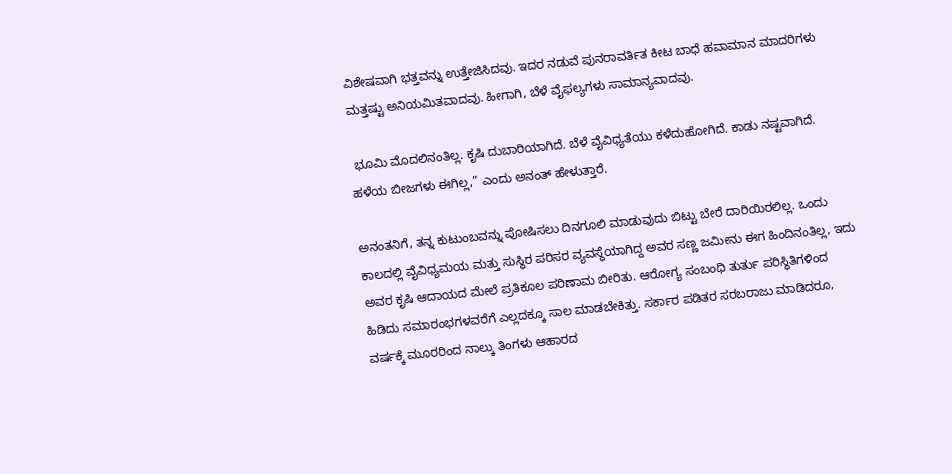ವಿಶೇಷವಾಗಿ ಭತ್ತವನ್ನು ಉತ್ತೇಜಿಸಿದವು. ಇದರ ನಡುವೆ ಪುನರಾವರ್ತಿತ ಕೀಟ ಬಾಧೆ ಹವಾಮಾನ ಮಾದರಿಗಳು ಮತ್ತಷ್ಟು ಅನಿಯಮಿತವಾದವು. ಹೀಗಾಗಿ, ಬೆಳೆ ವೈಫಲ್ಯಗಳು ಸಾಮಾನ್ಯವಾದವು.

 ಭೂಮಿ ಮೊದಲಿನಂತಿಲ್ಲ. ಕೃಷಿ ದುಬಾರಿಯಾಗಿದೆ. ಬೆಳೆ ವೈವಿಧ್ಯತೆಯು ಕಳೆದುಹೋಗಿದೆ. ಕಾಡು ನಷ್ಟವಾಗಿದೆ. ಹಳೆಯ ಬೀಜಗಳು ಈಗಿಲ್ಲ,” ಎಂದು ಅನಂತ್‌ ಹೇಳುತ್ತಾರೆ.

ಅನಂತನಿಗೆ, ತನ್ನ ಕುಟುಂಬವನ್ನು ಪೋಷಿಸಲು ದಿನಗೂಲಿ ಮಾಡುವುದು ಬಿಟ್ಟು ಬೇರೆ ದಾರಿಯಿರಲಿಲ್ಲ. ಒಂದು ಕಾಲದಲ್ಲಿ ವೈವಿಧ್ಯಮಯ ಮತ್ತು ಸುಸ್ಥಿರ ಪರಿಸರ ವ್ಯವಸ್ಥೆಯಾಗಿದ್ದ ಅವರ ಸಣ್ಣ ಜಮೀನು ಈಗ ಹಿಂದಿನಂತಿಲ್ಲ, ಇದು ಅವರ ಕೃಷಿ ಆದಾಯದ ಮೇಲೆ ಪ್ರತಿಕೂಲ ಪರಿಣಾಮ ಬೀರಿತು. ಆರೋಗ್ಯ ಸಂಬಂಧಿ ತುರ್ತು ಪರಿಸ್ಥಿತಿಗಳಿಂದ ಹಿಡಿದು ಸಮಾರಂಭಗಳವರೆಗೆ ಎಲ್ಲದಕ್ಕೂ ಸಾಲ ಮಾಡಬೇಕಿತ್ತು. ಸರ್ಕಾರ ಪಡಿತರ ಸರಬರಾಜು ಮಾಡಿದರೂ, ವರ್ಷಕ್ಕೆ ಮೂರರಿಂದ ನಾಲ್ಕು ತಿಂಗಳು ಆಹಾರದ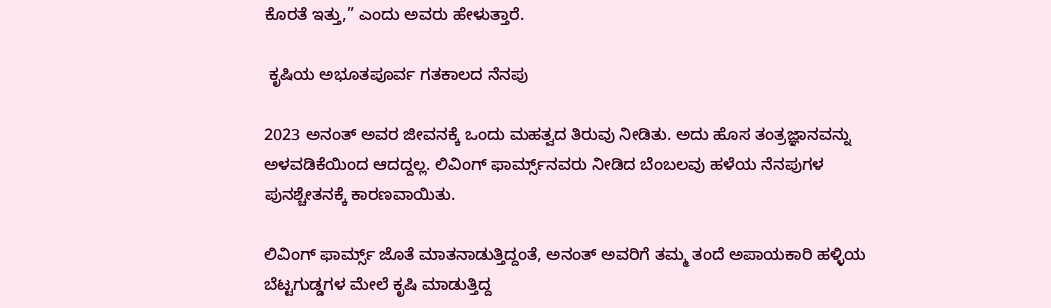ಕೊರತೆ ಇತ್ತು,” ಎಂದು ಅವರು ಹೇಳುತ್ತಾರೆ.

 ಕೃಷಿಯ ಅಭೂತಪೂರ್ವ ಗತಕಾಲದ ನೆನಪು

2023 ಅನಂತ್‌ ಅವರ ಜೀವನಕ್ಕೆ ಒಂದು ಮಹತ್ವದ ತಿರುವು ನೀಡಿತು. ಅದು ಹೊಸ ತಂತ್ರಜ್ಞಾನವನ್ನು ಅಳವಡಿಕೆಯಿಂದ ಆದದ್ದಲ್ಲ. ಲಿವಿಂಗ್ ಫಾರ್ಮ್ಸ್‌ನವರು ನೀಡಿದ ಬೆಂಬಲವು ಹಳೆಯ ನೆನಪುಗಳ ಪುನಶ್ಚೇತನಕ್ಕೆ ಕಾರಣವಾಯಿತು.

ಲಿವಿಂಗ್ ಫಾರ್ಮ್ಸ್ ಜೊತೆ ಮಾತನಾಡುತ್ತಿದ್ದಂತೆ, ಅನಂತ್‌ ಅವರಿಗೆ ತಮ್ಮ ತಂದೆ ಅಪಾಯಕಾರಿ ಹಳ್ಳಿಯ ಬೆಟ್ಟಗುಡ್ಡಗಳ ಮೇಲೆ ಕೃಷಿ ಮಾಡುತ್ತಿದ್ದ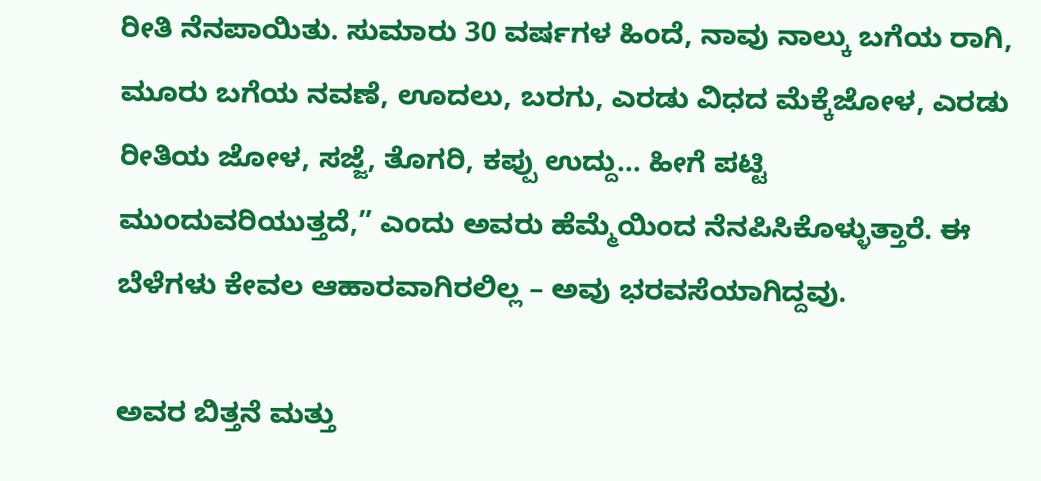ರೀತಿ ನೆನಪಾಯಿತು. ಸುಮಾರು 30 ವರ್ಷಗಳ ಹಿಂದೆ, ನಾವು ನಾಲ್ಕು ಬಗೆಯ ರಾಗಿ, ಮೂರು ಬಗೆಯ ನವಣೆ, ಊದಲು, ಬರಗು, ಎರಡು ವಿಧದ ಮೆಕ್ಕೆಜೋಳ, ಎರಡು ರೀತಿಯ ಜೋಳ, ಸಜ್ಜೆ, ತೊಗರಿ, ಕಪ್ಪು ಉದ್ದು… ಹೀಗೆ ಪಟ್ಟಿ ಮುಂದುವರಿಯುತ್ತದೆ,” ಎಂದು ಅವರು ಹೆಮ್ಮೆಯಿಂದ ನೆನಪಿಸಿಕೊಳ್ಳುತ್ತಾರೆ. ಈ ಬೆಳೆಗಳು ಕೇವಲ ಆಹಾರವಾಗಿರಲಿಲ್ಲ – ಅವು ಭರವಸೆಯಾಗಿದ್ದವು.

ಅವರ ಬಿತ್ತನೆ ಮತ್ತು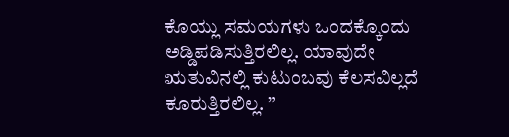ಕೊಯ್ಲು ಸಮಯಗಳು ಒಂದಕ್ಕೊಂದು ಅಡ್ಡಿಪಡಿಸುತ್ತಿರಲಿಲ್ಲ. ಯಾವುದೇ ಋತುವಿನಲ್ಲಿ ಕುಟುಂಬವು ಕೆಲಸವಿಲ್ಲದೆ ಕೂರುತ್ತಿರಲಿಲ್ಲ. ”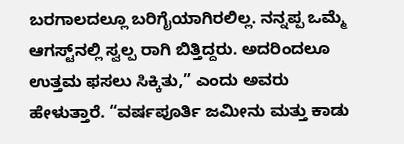ಬರಗಾಲದಲ್ಲೂ ಬರಿಗೈಯಾಗಿರಲಿಲ್ಲ. ನನ್ನಪ್ಪ ಒಮ್ಮೆ ಆಗಸ್ಟ್‌ನಲ್ಲಿ ಸ್ವಲ್ಪ ರಾಗಿ ಬಿತ್ತಿದ್ದರು. ಅದರಿಂದಲೂ ಉತ್ತಮ ಫಸಲು ಸಿಕ್ಕಿತು,” ಎಂದು ಅವರು ಹೇಳುತ್ತಾರೆ. “ವರ್ಷಪೂರ್ತಿ ಜಮೀನು ಮತ್ತು ಕಾಡು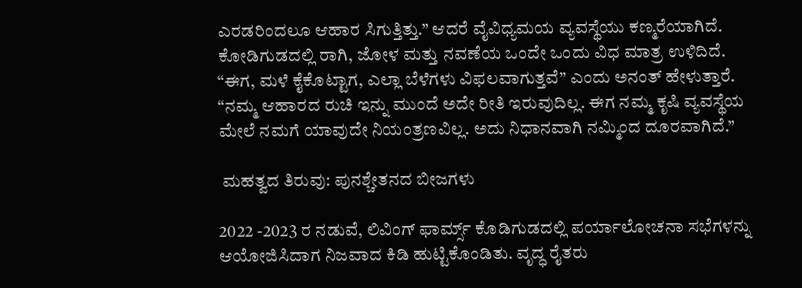ಎರಡರಿಂದಲೂ ಆಹಾರ ಸಿಗುತ್ತಿತ್ತು.” ಆದರೆ ವೈವಿಧ್ಯಮಯ ವ್ಯವಸ್ಥೆಯು ಕಣ್ಮರೆಯಾಗಿದೆ. ಕೋಡಿಗುಡದಲ್ಲಿ ರಾಗಿ, ಜೋಳ ಮತ್ತು ನವಣೆಯ ಒಂದೇ ಒಂದು ವಿಧ ಮಾತ್ರ ಉಳಿದಿದೆ. “ಈಗ, ಮಳೆ ಕೈಕೊಟ್ಟಾಗ, ಎಲ್ಲಾ ಬೆಳೆಗಳು ವಿಫಲವಾಗುತ್ತವೆ” ಎಂದು ಅನಂತ್‌ ಹೇಳುತ್ತಾರೆ. “ನಮ್ಮ ಆಹಾರದ ರುಚಿ ಇನ್ನು ಮುಂದೆ ಅದೇ ರೀತಿ ಇರುವುದಿಲ್ಲ. ಈಗ ನಮ್ಮ ಕೃಷಿ ವ್ಯವಸ್ಥೆಯ ಮೇಲೆ ನಮಗೆ ಯಾವುದೇ ನಿಯಂತ್ರಣವಿಲ್ಲ. ಅದು ನಿಧಾನವಾಗಿ ನಮ್ಮಿಂದ ದೂರವಾಗಿದೆ.”

 ಮಹತ್ವದ ತಿರುವು: ಪುನಶ್ಚೇತನದ ಬೀಜಗಳು

2022 -2023 ರ ನಡುವೆ, ಲಿವಿಂಗ್ ಫಾರ್ಮ್ಸ್ ಕೊಡಿಗುಡದಲ್ಲಿ ಪರ್ಯಾಲೋಚನಾ ಸಭೆಗಳನ್ನು ಆಯೋಜಿಸಿದಾಗ ನಿಜವಾದ ಕಿಡಿ ಹುಟ್ಟಿಕೊಂಡಿತು. ವೃದ್ಧ ರೈತರು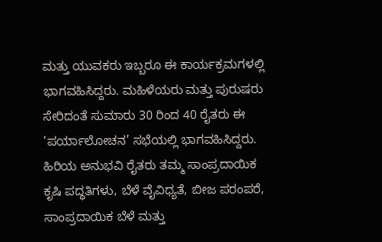ಮತ್ತು ಯುವಕರು ಇಬ್ಬರೂ ಈ ಕಾರ್ಯಕ್ರಮಗಳಲ್ಲಿ ಭಾಗವಹಿಸಿದ್ದರು. ಮಹಿಳೆಯರು ಮತ್ತು ಪುರುಷರು ಸೇರಿದಂತೆ ಸುಮಾರು 30 ರಿಂದ 40 ರೈತರು ಈ ‘ಪರ್ಯಾಲೋಚನ’ ಸಭೆಯಲ್ಲಿ ಭಾಗವಹಿಸಿದ್ದರು. ಹಿರಿಯ ಅನುಭವಿ ರೈತರು ತಮ್ಮ ಸಾಂಪ್ರದಾಯಿಕ ಕೃಷಿ ಪದ್ಧತಿಗಳು, ಬೆಳೆ ವೈವಿಧ್ಯತೆ, ಬೀಜ ಪರಂಪರೆ, ಸಾಂಪ್ರದಾಯಿಕ ಬೆಳೆ ಮತ್ತು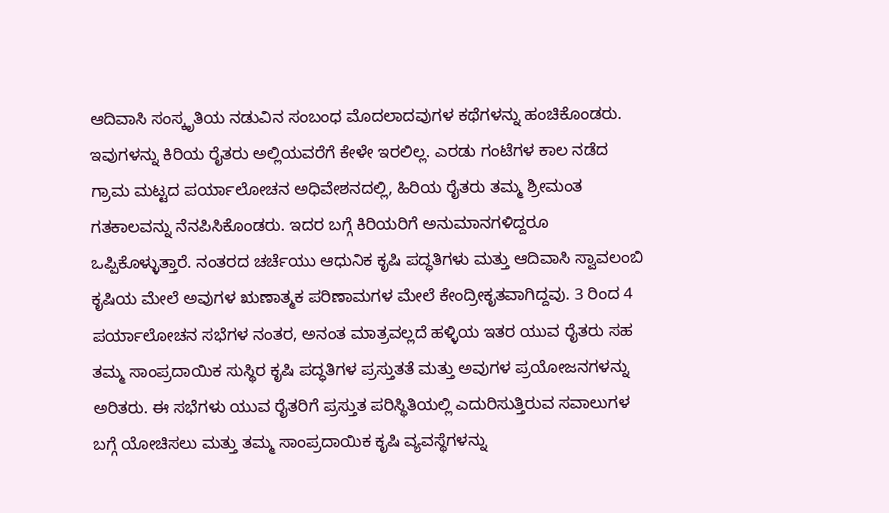ಆದಿವಾಸಿ ಸಂಸ್ಕೃತಿಯ ನಡುವಿನ ಸಂಬಂಧ ಮೊದಲಾದವುಗಳ ಕಥೆಗಳನ್ನು ಹಂಚಿಕೊಂಡರು. ಇವುಗಳನ್ನು ಕಿರಿಯ ರೈತರು ಅಲ್ಲಿಯವರೆಗೆ ಕೇಳೇ ಇರಲಿಲ್ಲ. ಎರಡು ಗಂಟೆಗಳ ಕಾಲ ನಡೆದ ಗ್ರಾಮ ಮಟ್ಟದ ಪರ್ಯಾಲೋಚನ ಅಧಿವೇಶನದಲ್ಲಿ, ಹಿರಿಯ ರೈತರು ತಮ್ಮ ಶ್ರೀಮಂತ ಗತಕಾಲವನ್ನು ನೆನಪಿಸಿಕೊಂಡರು. ಇದರ ಬಗ್ಗೆ ಕಿರಿಯರಿಗೆ ಅನುಮಾನಗಳಿದ್ದರೂ ಒಪ್ಪಿಕೊಳ್ಳುತ್ತಾರೆ. ನಂತರದ ಚರ್ಚೆಯು ಆಧುನಿಕ ಕೃಷಿ ಪದ್ಧತಿಗಳು ಮತ್ತು ಆದಿವಾಸಿ ಸ್ವಾವಲಂಬಿ ಕೃಷಿಯ ಮೇಲೆ ಅವುಗಳ ಋಣಾತ್ಮಕ ಪರಿಣಾಮಗಳ ಮೇಲೆ ಕೇಂದ್ರೀಕೃತವಾಗಿದ್ದವು. 3 ರಿಂದ 4 ಪರ್ಯಾಲೋಚನ ಸಭೆಗಳ ನಂತರ, ಅನಂತ ಮಾತ್ರವಲ್ಲದೆ ಹಳ್ಳಿಯ ಇತರ ಯುವ ರೈತರು ಸಹ ತಮ್ಮ ಸಾಂಪ್ರದಾಯಿಕ ಸುಸ್ಥಿರ ಕೃಷಿ ಪದ್ಧತಿಗಳ ಪ್ರಸ್ತುತತೆ ಮತ್ತು ಅವುಗಳ ಪ್ರಯೋಜನಗಳನ್ನು ಅರಿತರು. ಈ ಸಭೆಗಳು ಯುವ ರೈತರಿಗೆ ಪ್ರಸ್ತುತ ಪರಿಸ್ಥಿತಿಯಲ್ಲಿ ಎದುರಿಸುತ್ತಿರುವ ಸವಾಲುಗಳ ಬಗ್ಗೆ ಯೋಚಿಸಲು ಮತ್ತು ತಮ್ಮ ಸಾಂಪ್ರದಾಯಿಕ ಕೃಷಿ ವ್ಯವಸ್ಥೆಗಳನ್ನು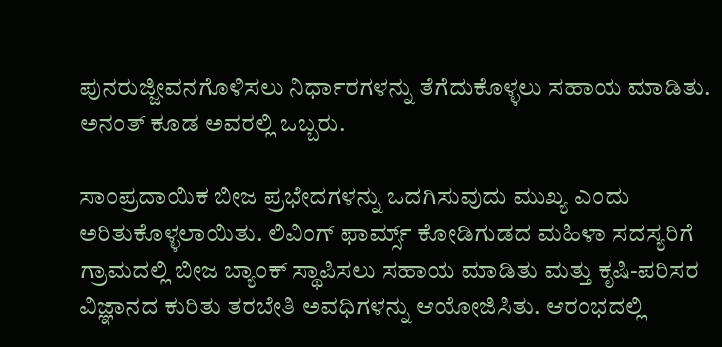ಪುನರುಜ್ಜೀವನಗೊಳಿಸಲು ನಿರ್ಧಾರಗಳನ್ನು ತೆಗೆದುಕೊಳ್ಳಲು ಸಹಾಯ ಮಾಡಿತು. ಅನಂತ್‌ ಕೂಡ ಅವರಲ್ಲಿ ಒಬ್ಬರು.

ಸಾಂಪ್ರದಾಯಿಕ ಬೀಜ ಪ್ರಭೇದಗಳನ್ನು ಒದಗಿಸುವುದು ಮುಖ್ಯ ಎಂದು ಅರಿತುಕೊಳ್ಳಲಾಯಿತು. ಲಿವಿಂಗ್ ಫಾರ್ಮ್ಸ್ ಕೋಡಿಗುಡದ ಮಹಿಳಾ ಸದಸ್ಯರಿಗೆ ಗ್ರಾಮದಲ್ಲಿ ಬೀಜ ಬ್ಯಾಂಕ್ ಸ್ಥಾಪಿಸಲು ಸಹಾಯ ಮಾಡಿತು ಮತ್ತು ಕೃಷಿ-ಪರಿಸರ ವಿಜ್ಞಾನದ ಕುರಿತು ತರಬೇತಿ ಅವಧಿಗಳನ್ನು ಆಯೋಜಿಸಿತು. ಆರಂಭದಲ್ಲಿ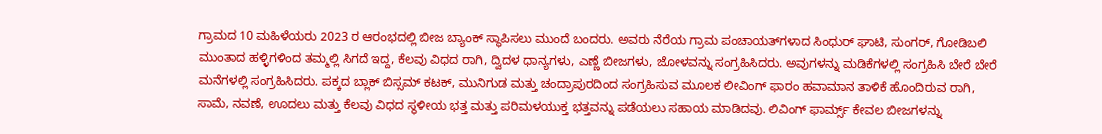ಗ್ರಾಮದ 10 ಮಹಿಳೆಯರು 2023 ರ ಆರಂಭದಲ್ಲಿ ಬೀಜ ಬ್ಯಾಂಕ್ ಸ್ಥಾಪಿಸಲು ಮುಂದೆ ಬಂದರು. ಅವರು ನೆರೆಯ ಗ್ರಾಮ ಪಂಚಾಯತ್‌ಗಳಾದ ಸಿಂಧುರ್‌ ಘಾಟಿ, ಸುಂಗರ್, ಗೋಡಿಬಲಿ ಮುಂತಾದ ಹಳ್ಳಿಗಳಿಂದ ತಮ್ಮಲ್ಲಿ ಸಿಗದೆ ಇದ್ದ, ಕೆಲವು ವಿಧದ ರಾಗಿ, ದ್ವಿದಳ ಧಾನ್ಯಗಳು, ಎಣ್ಣೆ ಬೀಜಗಳು, ಜೋಳವನ್ನು ಸಂಗ್ರಹಿಸಿದರು. ಅವುಗಳನ್ನು ಮಡಿಕೆಗಳಲ್ಲಿ ಸಂಗ್ರಹಿಸಿ ಬೇರೆ ಬೇರೆ ಮನೆಗಳಲ್ಲಿ ಸಂಗ್ರಹಿಸಿದರು. ಪಕ್ಕದ ಬ್ಲಾಕ್ ಬಿಸ್ಸಮ್ ಕಟಕ್, ಮುನಿಗುಡ ಮತ್ತು ಚಂದ್ರಾಪುರದಿಂದ ಸಂಗ್ರಹಿಸುವ ಮೂಲಕ ಲೀವಿಂಗ್‌ ಫಾರಂ ಹವಾಮಾನ ತಾಳಿಕೆ ಹೊಂದಿರುವ ರಾಗಿ, ಸಾಮೆ, ನವಣೆ, ಊದಲು ಮತ್ತು ಕೆಲವು ವಿಧದ ಸ್ಥಳೀಯ ಭತ್ತ ಮತ್ತು ಪರಿಮಳಯುಕ್ತ ಭತ್ತವನ್ನು ಪಡೆಯಲು ಸಹಾಯ ಮಾಡಿದವು. ಲಿವಿಂಗ್ ಫಾರ್ಮ್ಸ್ ಕೇವಲ ಬೀಜಗಳನ್ನು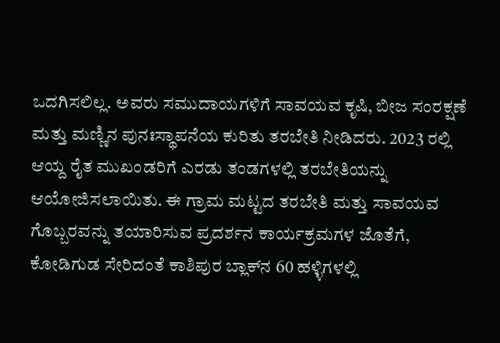ಒದಗಿಸಲಿಲ್ಲ. ಅವರು ಸಮುದಾಯಗಳಿಗೆ ಸಾವಯವ ಕೃಷಿ, ಬೀಜ ಸಂರಕ್ಷಣೆ ಮತ್ತು ಮಣ್ಣಿನ ಪುನಃಸ್ಥಾಪನೆಯ ಕುರಿತು ತರಬೇತಿ ನೀಡಿದರು. 2023 ರಲ್ಲಿ ಆಯ್ದ ರೈತ ಮುಖಂಡರಿಗೆ ಎರಡು ತಂಡಗಳಲ್ಲಿ ತರಬೇತಿಯನ್ನು ಆಯೋಜಿಸಲಾಯಿತು. ಈ ಗ್ರಾಮ ಮಟ್ಟದ ತರಬೇತಿ ಮತ್ತು ಸಾವಯವ ಗೊಬ್ಬರವನ್ನು ತಯಾರಿಸುವ ಪ್ರದರ್ಶನ ಕಾರ್ಯಕ್ರಮಗಳ ಜೊತೆಗೆ, ಕೋಡಿಗುಡ ಸೇರಿದಂತೆ ಕಾಶಿಪುರ ಬ್ಲಾಕ್‌ನ 60 ಹಳ್ಳಿಗಳಲ್ಲಿ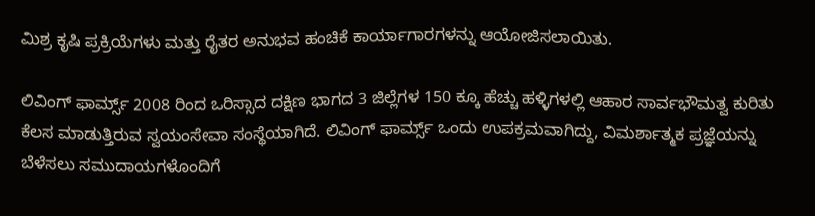ಮಿಶ್ರ ಕೃಷಿ ಪ್ರಕ್ರಿಯೆಗಳು ಮತ್ತು ರೈತರ ಅನುಭವ ಹಂಚಿಕೆ ಕಾರ್ಯಾಗಾರಗಳನ್ನು ಆಯೋಜಿಸಲಾಯಿತು.

ಲಿವಿಂಗ್ ಫಾರ್ಮ್ಸ್ 2008 ರಿಂದ ಒರಿಸ್ಸಾದ ದಕ್ಷಿಣ ಭಾಗದ 3 ಜಿಲ್ಲೆಗಳ 150 ಕ್ಕೂ ಹೆಚ್ಚು ಹಳ್ಳಿಗಳಲ್ಲಿ ಆಹಾರ ಸಾರ್ವಭೌಮತ್ವ ಕುರಿತು ಕೆಲಸ ಮಾಡುತ್ತಿರುವ ಸ್ವಯಂಸೇವಾ ಸಂಸ್ಥೆಯಾಗಿದೆ. ಲಿವಿಂಗ್ ಫಾರ್ಮ್ಸ್ ಒಂದು ಉಪಕ್ರಮವಾಗಿದ್ದು, ವಿಮರ್ಶಾತ್ಮಕ ಪ್ರಜ್ಞೆಯನ್ನು ಬೆಳೆಸಲು ಸಮುದಾಯಗಳೊಂದಿಗೆ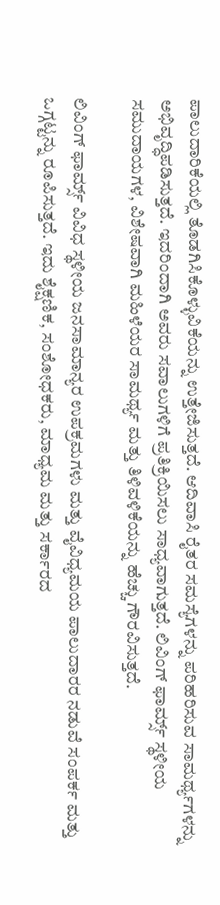ಪಾಲುದಾರಿಕೆಯಲ್ಲಿ ತೊಡಗಿಸಿಕೊಳ್ಳುವಿಕೆಯನ್ನು ಉತ್ತೇಜಿಸುತ್ತದೆ. ಆದಿವಾಸಿ ರೈತರ ಸಮಸ್ಯೆಗಳನ್ನು ಪರಿಹರಿಸುವ ಸಾಮರ್ಥ್ಯಗಳನ್ನು ಅಭಿವೃದ್ಧಿಪಡಿಸುತ್ತದೆ. ಇದರಿಂದಾಗಿ ಅವರು ಸವಾಲುಗಳಿಗೆ ಪ್ರತಿಕ್ರಿಯಿಸಲು ಸಾಧ್ಯವಾಗುತ್ತದೆ. ಲಿವಿಂಗ್ ಫಾರ್ಮ್ಸ್ ಸ್ಥಳೀಯ ಸಮುದಾಯಗಳ, ವಿಶೇಷವಾಗಿ ಮಹಿಳೆಯರ ಸಾಮರ್ಥ್ಯ ಮತ್ತು ತಿಳಿವಳಿಕೆಯನ್ನು ಹೆಚ್ಚು ಗೌರವಿಸುತ್ತದೆ.

ಲಿವಿಂಗ್ ಫಾರ್ಮ್ಸ್ ವಿವಿಧ ಸ್ಥಳೀಯ ಜನಸಾಮಾನ್ಯರ ಉಪಕ್ರಮಗಳು ಮತ್ತು ವೈವಿಧ್ಯಮಯ ಪಾಲುದಾರರ ನಡುವೆ ಸಂಪರ್ಕ ಮತ್ತು ಒಗ್ಗಟ್ಟನ್ನು ರೂಪಿಸುತ್ತದೆ. ಇದು ಶೈಕ್ಷಣಿಕ, ಸಂಶೋಧಕರು, ಮಾಧ್ಯಮ ಮತ್ತು ಸರ್ಕಾರದ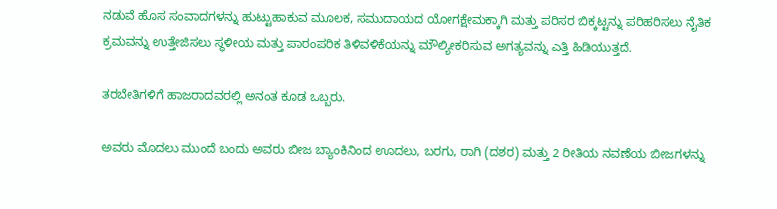ನಡುವೆ ಹೊಸ ಸಂವಾದಗಳನ್ನು ಹುಟ್ಟುಹಾಕುವ ಮೂಲಕ, ಸಮುದಾಯದ ಯೋಗಕ್ಷೇಮಕ್ಕಾಗಿ ಮತ್ತು ಪರಿಸರ ಬಿಕ್ಕಟ್ಟನ್ನು ಪರಿಹರಿಸಲು ನೈತಿಕ ಕ್ರಮವನ್ನು ಉತ್ತೇಜಿಸಲು ಸ್ಥಳೀಯ ಮತ್ತು ಪಾರಂಪರಿಕ ತಿಳಿವಳಿಕೆಯನ್ನು ಮೌಲ್ಯೀಕರಿಸುವ ಅಗತ್ಯವನ್ನು ಎತ್ತಿ ಹಿಡಿಯುತ್ತದೆ.

ತರಬೇತಿಗಳಿಗೆ ಹಾಜರಾದವರಲ್ಲಿ ಅನಂತ ಕೂಡ ಒಬ್ಬರು.

ಅವರು ಮೊದಲು ಮುಂದೆ ಬಂದು ಅವರು ಬೀಜ ಬ್ಯಾಂಕಿನಿಂದ ಊದಲು, ಬರಗು, ರಾಗಿ (ದಶರ) ಮತ್ತು 2 ರೀತಿಯ ನವಣೆಯ ಬೀಜಗಳನ್ನು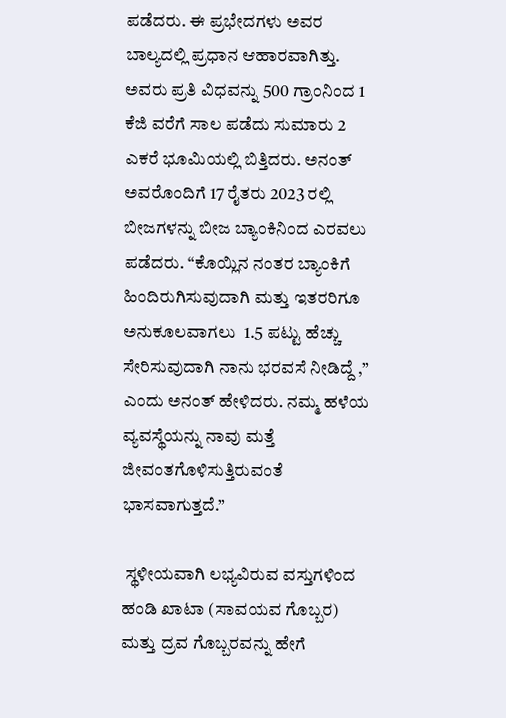ಪಡೆದರು. ಈ ಪ್ರಭೇದಗಳು ಅವರ ಬಾಲ್ಯದಲ್ಲಿ ಪ್ರಧಾನ ಆಹಾರವಾಗಿತ್ತು. ಅವರು ಪ್ರತಿ ವಿಧವನ್ನು 500 ಗ್ರಾಂನಿಂದ 1 ಕೆಜಿ ವರೆಗೆ ಸಾಲ ಪಡೆದು ಸುಮಾರು 2 ಎಕರೆ ಭೂಮಿಯಲ್ಲಿ ಬಿತ್ತಿದರು. ಅನಂತ್‌ ಅವರೊಂದಿಗೆ 17 ರೈತರು 2023 ರಲ್ಲಿ ಬೀಜಗಳನ್ನು ಬೀಜ ಬ್ಯಾಂಕಿನಿಂದ ಎರವಲು ಪಡೆದರು. “ಕೊಯ್ಲಿನ ನಂತರ ಬ್ಯಾಂಕಿಗೆ ಹಿಂದಿರುಗಿಸುವುದಾಗಿ ಮತ್ತು ಇತರರಿಗೂ ಅನುಕೂಲವಾಗಲು  1.5 ಪಟ್ಟು ಹೆಚ್ಚು ಸೇರಿಸುವುದಾಗಿ ನಾನು ಭರವಸೆ ನೀಡಿದ್ದೆ ,” ಎಂದು ಅನಂತ್‌ ಹೇಳಿದರು. ನಮ್ಮ ಹಳೆಯ ವ್ಯವಸ್ಥೆಯನ್ನು ನಾವು ಮತ್ತೆ ಜೀವಂತಗೊಳಿಸುತ್ತಿರುವಂತೆ ಭಾಸವಾಗುತ್ತದೆ.”

 ಸ್ಥಳೀಯವಾಗಿ ಲಭ್ಯವಿರುವ ವಸ್ತುಗಳಿಂದ ಹಂಡಿ ಖಾಟಾ (ಸಾವಯವ ಗೊಬ್ಬರ) ಮತ್ತು ದ್ರವ ಗೊಬ್ಬರವನ್ನು ಹೇಗೆ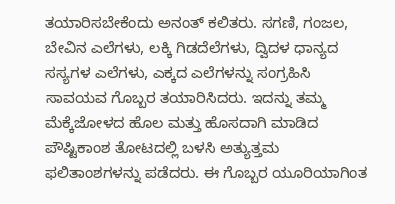ತಯಾರಿಸಬೇಕೆಂದು ಅನಂತ್‌ ಕಲಿತರು. ಸಗಣಿ, ಗಂಜಲ, ಬೇವಿನ ಎಲೆಗಳು, ಲಕ್ಕಿ ಗಿಡದೆಲೆಗಳು, ದ್ವಿದಳ ಧಾನ್ಯದ ಸಸ್ಯಗಳ ಎಲೆಗಳು, ಎಕ್ಕದ ಎಲೆಗಳನ್ನು ಸಂಗ್ರಹಿಸಿ ಸಾವಯವ ಗೊಬ್ಬರ ತಯಾರಿಸಿದರು. ಇದನ್ನು ತಮ್ಮ ಮೆಕ್ಕೆಜೋಳದ ಹೊಲ ಮತ್ತು ಹೊಸದಾಗಿ ಮಾಡಿದ ಪೌಷ್ಟಿಕಾಂಶ ತೋಟದಲ್ಲಿ ಬಳಸಿ ಅತ್ಯುತ್ತಮ ಫಲಿತಾಂಶಗಳನ್ನು ಪಡೆದರು. ಈ ಗೊಬ್ಬರ ಯೂರಿಯಾಗಿಂತ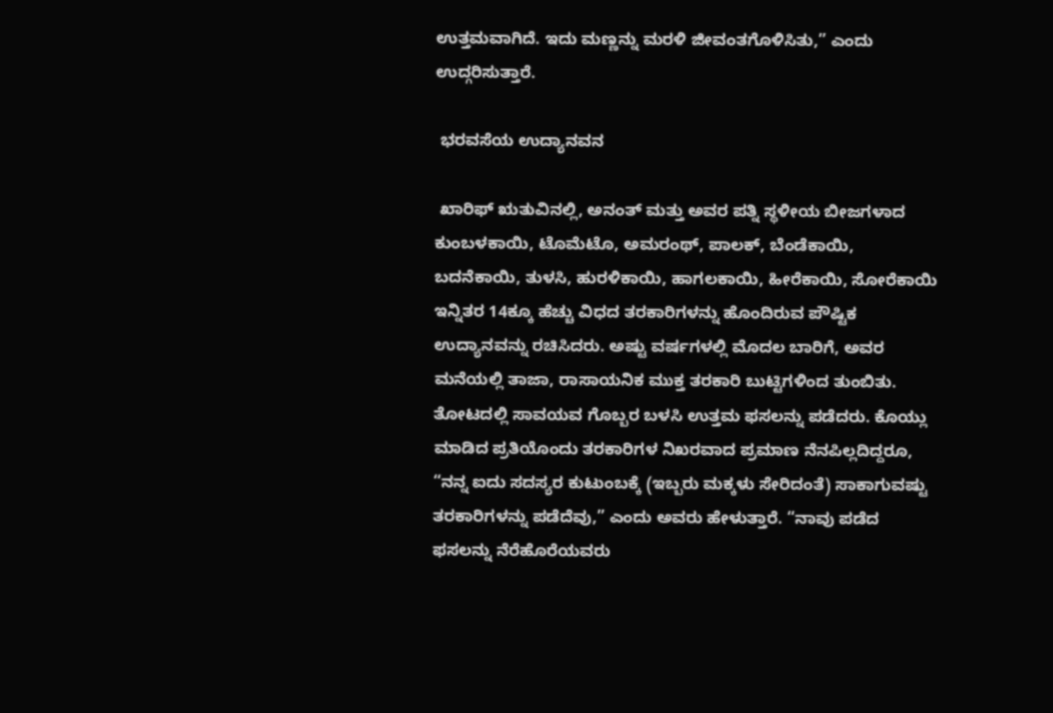ಉತ್ತಮವಾಗಿದೆ. ಇದು ಮಣ್ಣನ್ನು ಮರಳಿ ಜೀವಂತಗೊಳಿಸಿತು,” ಎಂದು ಉದ್ಗರಿಸುತ್ತಾರೆ.

 ಭರವಸೆಯ ಉದ್ಯಾನವನ

 ಖಾರಿಫ್ ಋತುವಿನಲ್ಲಿ, ಅನಂತ್‌ ಮತ್ತು ಅವರ ಪತ್ನಿ ಸ್ಥಳೀಯ ಬೀಜಗಳಾದ ಕುಂಬಳಕಾಯಿ, ಟೊಮೆಟೊ, ಅಮರಂಥ್, ಪಾಲಕ್, ಬೆಂಡೆಕಾಯಿ, ಬದನೆಕಾಯಿ, ತುಳಸಿ, ಹುರಳಿಕಾಯಿ, ಹಾಗಲಕಾಯಿ, ಹೀರೆಕಾಯಿ, ಸೋರೆಕಾಯಿ ಇನ್ನಿತರ 14ಕ್ಕೂ ಹೆಚ್ಚು ವಿಧದ ತರಕಾರಿಗಳನ್ನು ಹೊಂದಿರುವ ಪೌಷ್ಟಿಕ ಉದ್ಯಾನವನ್ನು ರಚಿಸಿದರು. ಅಷ್ಟು ವರ್ಷಗಳಲ್ಲಿ ಮೊದಲ ಬಾರಿಗೆ, ಅವರ ಮನೆಯಲ್ಲಿ ತಾಜಾ, ರಾಸಾಯನಿಕ ಮುಕ್ತ ತರಕಾರಿ ಬುಟ್ಟಿಗಳಿಂದ ತುಂಬಿತು. ತೋಟದಲ್ಲಿ ಸಾವಯವ ಗೊಬ್ಬರ ಬಳಸಿ ಉತ್ತಮ ಫಸಲನ್ನು ಪಡೆದರು. ಕೊಯ್ಲು ಮಾಡಿದ ಪ್ರತಿಯೊಂದು ತರಕಾರಿಗಳ ನಿಖರವಾದ ಪ್ರಮಾಣ ನೆನಪಿಲ್ಲದಿದ್ದರೂ, “ನನ್ನ ಐದು ಸದಸ್ಯರ ಕುಟುಂಬಕ್ಕೆ (ಇಬ್ಬರು ಮಕ್ಕಳು ಸೇರಿದಂತೆ) ಸಾಕಾಗುವಷ್ಟು ತರಕಾರಿಗಳನ್ನು ಪಡೆದೆವು,” ಎಂದು ಅವರು ಹೇಳುತ್ತಾರೆ. “ನಾವು ಪಡೆದ ಫಸಲನ್ನು ನೆರೆಹೊರೆಯವರು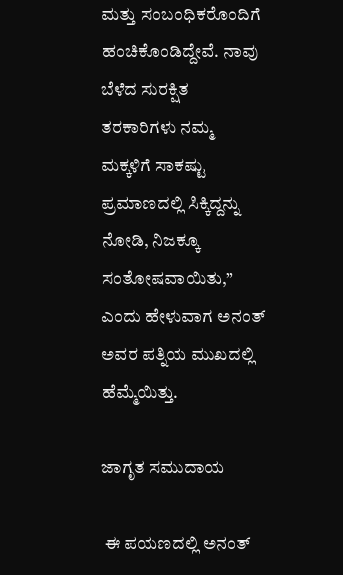ಮತ್ತು ಸಂಬಂಧಿಕರೊಂದಿಗೆ ಹಂಚಿಕೊಂಡಿದ್ದೇವೆ. ನಾವು ಬೆಳೆದ ಸುರಕ್ಷಿತ ತರಕಾರಿಗಳು ನಮ್ಮ ಮಕ್ಕಳಿಗೆ ಸಾಕಷ್ಟು ಪ್ರಮಾಣದಲ್ಲಿ ಸಿಕ್ಕಿದ್ದನ್ನು ನೋಡಿ, ನಿಜಕ್ಕೂ ಸಂತೋಷವಾಯಿತು,” ಎಂದು ಹೇಳುವಾಗ ಅನಂತ್‌ ಅವರ ಪತ್ನಿಯ ಮುಖದಲ್ಲಿ ಹೆಮ್ಮೆಯಿತ್ತು.

ಜಾಗೃತ ಸಮುದಾಯ

 ಈ ಪಯಣದಲ್ಲಿ ಅನಂತ್‌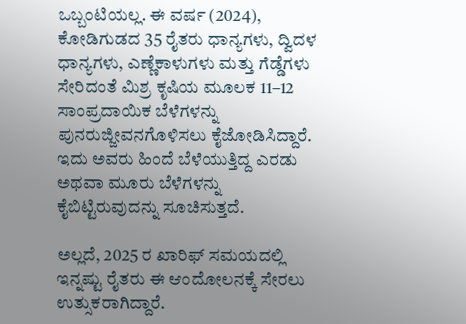ಒಬ್ಬಂಟಿಯಲ್ಲ. ಈ ವರ್ಷ (2024), ಕೋಡಿಗುಡದ 35 ರೈತರು ಧಾನ್ಯಗಳು, ದ್ವಿದಳ ಧಾನ್ಯಗಳು, ಎಣ್ಣೆಕಾಳುಗಳು ಮತ್ತು ಗೆಡ್ಡೆಗಳು ಸೇರಿದಂತೆ ಮಿಶ್ರ ಕೃಷಿಯ ಮೂಲಕ 11–12 ಸಾಂಪ್ರದಾಯಿಕ ಬೆಳೆಗಳನ್ನು ಪುನರುಜ್ಜೀವನಗೊಳಿಸಲು ಕೈಜೋಡಿಸಿದ್ದಾರೆ. ಇದು ಅವರು ಹಿಂದೆ ಬೆಳೆಯುತ್ತಿದ್ದ ಎರಡು ಅಥವಾ ಮೂರು ಬೆಳೆಗಳನ್ನು ಕೈಬಿಟ್ಟಿರುವುದನ್ನು ಸೂಚಿಸುತ್ತದೆ.

ಅಲ್ಲದೆ, 2025 ರ ಖಾರಿಫ್ ಸಮಯದಲ್ಲಿ ಇನ್ನಷ್ಟು ರೈತರು ಈ ಆಂದೋಲನಕ್ಕೆ ಸೇರಲು ಉತ್ಸುಕರಾಗಿದ್ದಾರೆ.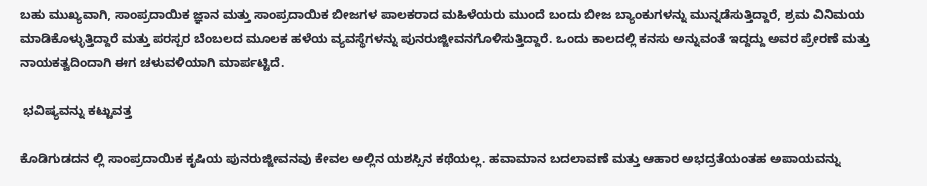ಬಹು ಮುಖ್ಯವಾಗಿ, ಸಾಂಪ್ರದಾಯಿಕ ಜ್ಞಾನ ಮತ್ತು ಸಾಂಪ್ರದಾಯಿಕ ಬೀಜಗಳ ಪಾಲಕರಾದ ಮಹಿಳೆಯರು ಮುಂದೆ ಬಂದು ಬೀಜ ಬ್ಯಾಂಕುಗಳನ್ನು ಮುನ್ನಡೆಸುತ್ತಿದ್ದಾರೆ, ಶ್ರಮ ವಿನಿಮಯ ಮಾಡಿಕೊಳ್ಳುತ್ತಿದ್ದಾರೆ ಮತ್ತು ಪರಸ್ಪರ ಬೆಂಬಲದ ಮೂಲಕ ಹಳೆಯ ವ್ಯವಸ್ಥೆಗಳನ್ನು ಪುನರುಜ್ಜೀವನಗೊಳಿಸುತ್ತಿದ್ದಾರೆ. ಒಂದು ಕಾಲದಲ್ಲಿ ಕನಸು ಅನ್ನುವಂತೆ ಇದ್ದದ್ದು ಅವರ ಪ್ರೇರಣೆ ಮತ್ತು ನಾಯಕತ್ವದಿಂದಾಗಿ ಈಗ ಚಳುವಳಿಯಾಗಿ ಮಾರ್ಪಟ್ಟಿದೆ.

 ಭವಿಷ್ಯವನ್ನು ಕಟ್ಟುವತ್ತ

ಕೊಡಿಗುಡದನ ಲ್ಲಿ ಸಾಂಪ್ರದಾಯಿಕ ಕೃಷಿಯ ಪುನರುಜ್ಜೀವನವು ಕೇವಲ ಅಲ್ಲಿನ ಯಶಸ್ಸಿನ ಕಥೆಯಲ್ಲ. ಹವಾಮಾನ ಬದಲಾವಣೆ ಮತ್ತು ಆಹಾರ ಅಭದ್ರತೆಯಂತಹ ಅಪಾಯವನ್ನು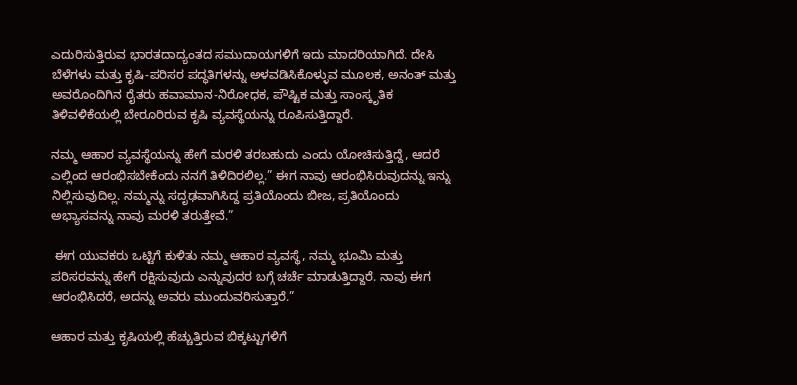ಎದುರಿಸುತ್ತಿರುವ ಭಾರತದಾದ್ಯಂತದ ಸಮುದಾಯಗಳಿಗೆ ಇದು ಮಾದರಿಯಾಗಿದೆ. ದೇಸಿ ಬೆಳೆಗಳು ಮತ್ತು ಕೃಷಿ-ಪರಿಸರ ಪದ್ಧತಿಗಳನ್ನು ಅಳವಡಿಸಿಕೊಳ್ಳುವ ಮೂಲಕ, ಅನಂತ್‌ ಮತ್ತು ಅವರೊಂದಿಗಿನ ರೈತರು ಹವಾಮಾನ-ನಿರೋಧಕ, ಪೌಷ್ಟಿಕ ಮತ್ತು ಸಾಂಸ್ಕೃತಿಕ ತಿಳಿವಳಿಕೆಯಲ್ಲಿ ಬೇರೂರಿರುವ ಕೃಷಿ ವ್ಯವಸ್ಥೆಯನ್ನು ರೂಪಿಸುತ್ತಿದ್ದಾರೆ.

ನಮ್ಮ ಆಹಾರ ವ್ಯವಸ್ಥೆಯನ್ನು ಹೇಗೆ ಮರಳಿ ತರಬಹುದು ಎಂದು ಯೋಚಿಸುತ್ತಿದ್ದೆ, ಆದರೆ ಎಲ್ಲಿಂದ ಆರಂಭಿಸಬೇಕೆಂದು ನನಗೆ ತಿಳಿದಿರಲಿಲ್ಲ.” ಈಗ ನಾವು ಆರಂಭಿಸಿರುವುದನ್ನು ಇನ್ನು ನಿಲ್ಲಿಸುವುದಿಲ್ಲ. ನಮ್ಮನ್ನು ಸದೃಢವಾಗಿಸಿದ್ದ ಪ್ರತಿಯೊಂದು ಬೀಜ, ಪ್ರತಿಯೊಂದು ಅಭ್ಯಾಸವನ್ನು ನಾವು ಮರಳಿ ತರುತ್ತೇವೆ.”

 ಈಗ ಯುವಕರು ಒಟ್ಟಿಗೆ ಕುಳಿತು ನಮ್ಮ ಆಹಾರ ವ್ಯವಸ್ಥೆ, ನಮ್ಮ ಭೂಮಿ ಮತ್ತು ಪರಿಸರವನ್ನು ಹೇಗೆ ರಕ್ಷಿಸುವುದು ಎನ್ನುವುದರ ಬಗ್ಗೆ ಚರ್ಚೆ ಮಾಡುತ್ತಿದ್ದಾರೆ. ನಾವು ಈಗ ಆರಂಭಿಸಿದರೆ, ಅದನ್ನು ಅವರು ಮುಂದುವರಿಸುತ್ತಾರೆ.”

ಆಹಾರ ಮತ್ತು ಕೃಷಿಯಲ್ಲಿ ಹೆಚ್ಚುತ್ತಿರುವ ಬಿಕ್ಕಟ್ಟುಗಳಿಗೆ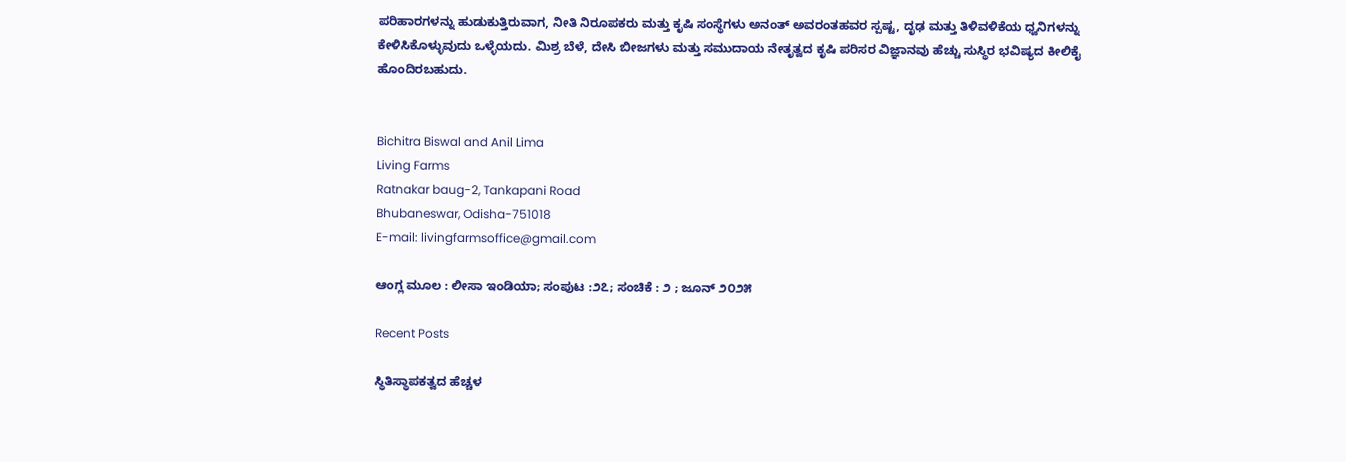ಪರಿಹಾರಗಳನ್ನು ಹುಡುಕುತ್ತಿರುವಾಗ, ನೀತಿ ನಿರೂಪಕರು ಮತ್ತು ಕೃಷಿ ಸಂಸ್ಥೆಗಳು ಅನಂತ್‌ ಅವರಂತಹವರ ಸ್ಪಷ್ಟ, ದೃಢ ಮತ್ತು ತಿಳಿವಳಿಕೆಯ ಧ್ವನಿಗಳನ್ನು ಕೇಳಿಸಿಕೊಳ್ಳುವುದು ಒಳ್ಳೆಯದು. ಮಿಶ್ರ ಬೆಳೆ, ದೇಸಿ ಬೀಜಗಳು ಮತ್ತು ಸಮುದಾಯ ನೇತೃತ್ವದ ಕೃಷಿ ಪರಿಸರ ವಿಜ್ಞಾನವು ಹೆಚ್ಚು ಸುಸ್ಥಿರ ಭವಿಷ್ಯದ ಕೀಲಿಕೈ ಹೊಂದಿರಬಹುದು.


Bichitra Biswal and Anil Lima
Living Farms
Ratnakar baug-2, Tankapani Road
Bhubaneswar, Odisha-751018
E-mail: livingfarmsoffice@gmail.com

ಆಂಗ್ಲ ಮೂಲ : ಲೀಸಾ ಇಂಡಿಯಾ; ಸಂಪುಟ :೨೭; ಸಂಚಿಕೆ : ೨ ; ಜೂನ್ ೨೦‌೨೫

Recent Posts

ಸ್ಥಿತಿಸ್ಥಾಪಕತ್ವದ ಹೆಚ್ಚಳ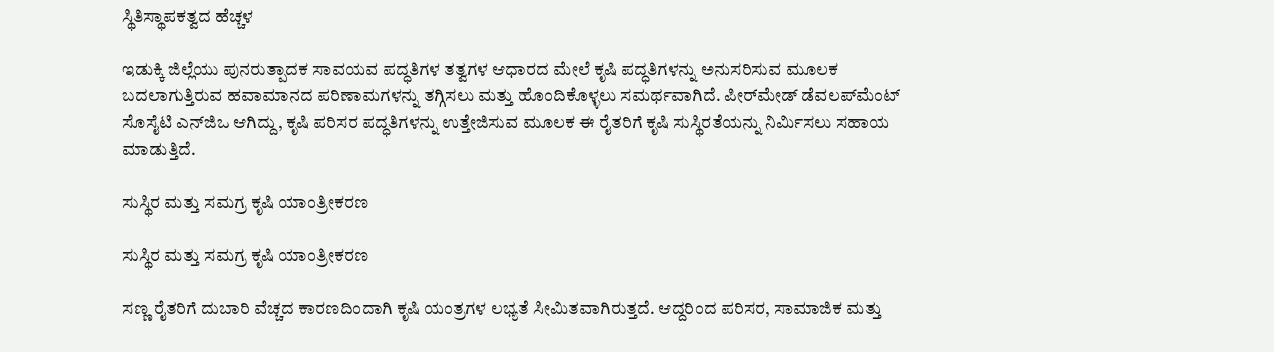ಸ್ಥಿತಿಸ್ಥಾಪಕತ್ವದ ಹೆಚ್ಚಳ

ಇಡುಕ್ಕಿ ಜಿಲ್ಲೆಯು ಪುನರುತ್ಪಾದಕ ಸಾವಯವ ಪದ್ಧತಿಗಳ ತತ್ವಗಳ ಆಧಾರದ ಮೇಲೆ ಕೃಷಿ ಪದ್ಧತಿಗಳನ್ನು ಅನುಸರಿಸುವ ಮೂಲಕ ಬದಲಾಗುತ್ತಿರುವ ಹವಾಮಾನದ ಪರಿಣಾಮಗಳನ್ನು ತಗ್ಗಿಸಲು ಮತ್ತು ಹೊಂದಿಕೊಳ್ಳಲು ಸಮರ್ಥವಾಗಿದೆ. ಪೀರ್‌ಮೇಡ್ ಡೆವಲಪ್‌ಮೆಂಟ್ ಸೊಸೈಟಿ ಎನ್‌ಜಿಒ ಆಗಿದ್ದು, ಕೃಷಿ ಪರಿಸರ ಪದ್ಧತಿಗಳನ್ನು ಉತ್ತೇಜಿಸುವ ಮೂಲಕ ಈ ರೈತರಿಗೆ ಕೃಷಿ ಸುಸ್ಥಿರತೆಯನ್ನು ನಿರ್ಮಿಸಲು ಸಹಾಯ ಮಾಡುತ್ತಿದೆ.

ಸುಸ್ಥಿರ ಮತ್ತು ಸಮಗ್ರ ಕೃಷಿ ಯಾಂತ್ರೀಕರಣ

ಸುಸ್ಥಿರ ಮತ್ತು ಸಮಗ್ರ ಕೃಷಿ ಯಾಂತ್ರೀಕರಣ

ಸಣ್ಣ ರೈತರಿಗೆ ದುಬಾರಿ ವೆಚ್ಚದ ಕಾರಣದಿಂದಾಗಿ ಕೃಷಿ ಯಂತ್ರಗಳ ಲಭ್ಯತೆ ಸೀಮಿತವಾಗಿರುತ್ತದೆ. ಆದ್ದರಿಂದ ಪರಿಸರ, ಸಾಮಾಜಿಕ ಮತ್ತು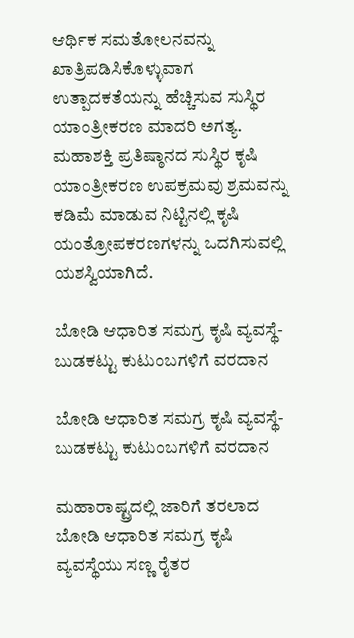ಆರ್ಥಿಕ ಸಮತೋಲನವನ್ನು ಖಾತ್ರಿಪಡಿಸಿಕೊಳ್ಳುವಾಗ ಉತ್ಪಾದಕತೆಯನ್ನು ಹೆಚ್ಚಿಸುವ ಸುಸ್ಥಿರ ಯಾಂತ್ರೀಕರಣ ಮಾದರಿ ಅಗತ್ಯ. ಮಹಾಶಕ್ತಿ ಪ್ರತಿಷ್ಠಾನದ ಸುಸ್ಥಿರ ಕೃಷಿ ಯಾಂತ್ರೀಕರಣ ಉಪಕ್ರಮವು ಶ್ರಮವನ್ನು ಕಡಿಮೆ ಮಾಡುವ ನಿಟ್ಟಿನಲ್ಲಿ ಕೃಷಿ ಯಂತ್ರೋಪಕರಣಗಳನ್ನು ಒದಗಿಸುವಲ್ಲಿ ಯಶಸ್ವಿಯಾಗಿದೆ.

ಬೋಡಿ ಆಧಾರಿತ ಸಮಗ್ರ ಕೃಷಿ ವ್ಯವಸ್ಥೆ- ಬುಡಕಟ್ಟು ಕುಟುಂಬಗಳಿಗೆ ವರದಾನ

ಬೋಡಿ ಆಧಾರಿತ ಸಮಗ್ರ ಕೃಷಿ ವ್ಯವಸ್ಥೆ- ಬುಡಕಟ್ಟು ಕುಟುಂಬಗಳಿಗೆ ವರದಾನ

ಮಹಾರಾಷ್ಟ್ರದಲ್ಲಿ ಜಾರಿಗೆ ತರಲಾದ ಬೋಡಿ ಆಧಾರಿತ ಸಮಗ್ರ ಕೃಷಿ ವ್ಯವಸ್ಥೆಯು ಸಣ್ಣ ರೈತರ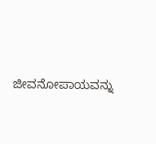ಜೀವನೋಪಾಯವನ್ನು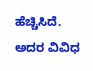ಹೆಚ್ಚಿಸಿದೆ. ಅದರ ವಿವಿಧ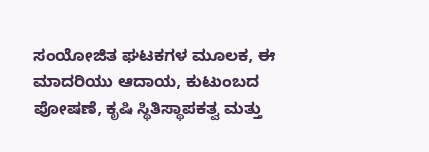ಸಂಯೋಜಿತ ಘಟಕಗಳ ಮೂಲಕ, ಈ ಮಾದರಿಯು ಆದಾಯ, ಕುಟುಂಬದ ಪೋಷಣೆ, ಕೃಷಿ ಸ್ಥಿತಿಸ್ಥಾಪಕತ್ವ ಮತ್ತು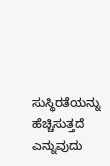ಸುಸ್ಥಿರತೆಯನ್ನು ಹೆಚ್ಚಿಸುತ್ತದೆ ಎನ್ನುವುದು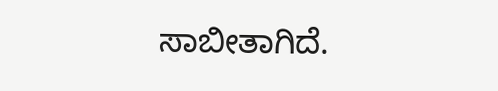ಸಾಬೀತಾಗಿದೆ.